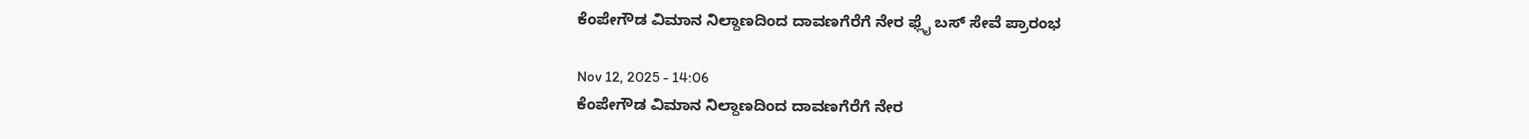ಕೆಂಪೇಗೌಡ ವಿಮಾನ ನಿಲ್ದಾಣದಿಂದ ದಾವಣಗೆರೆಗೆ ನೇರ ಫ್ಲೈ ಬಸ್‌‍ ಸೇವೆ ಪ್ರಾರಂಭ

Nov 12, 2025 - 14:06
ಕೆಂಪೇಗೌಡ ವಿಮಾನ ನಿಲ್ದಾಣದಿಂದ ದಾವಣಗೆರೆಗೆ ನೇರ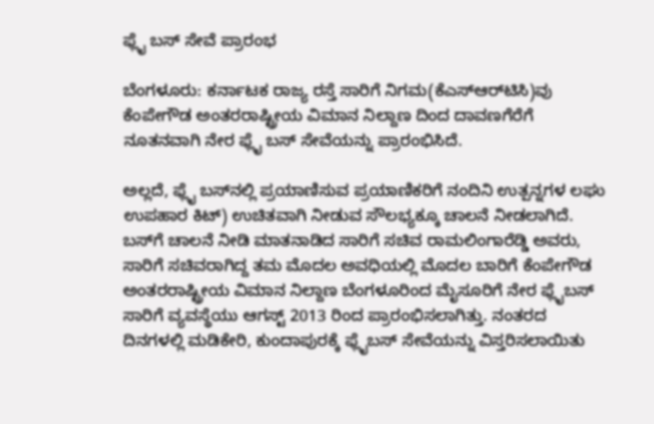ಫ್ಲೈ ಬಸ್‌‍ ಸೇವೆ ಪ್ರಾರಂಭ

ಬೆಂಗಳೂರು: ಕರ್ನಾಟಕ ರಾಜ್ಯ ರಸ್ತೆ ಸಾರಿಗೆ ನಿಗಮ(ಕೆಎಸ್‌‍ಆರ್‌ಟಿಸಿ)ವು ಕೆಂಪೇಗೌಡ ಅಂತರರಾಷ್ಟ್ರೀಯ ವಿಮಾನ ನಿಲ್ದಾಣ ದಿಂದ ದಾವಣಗೆರೆಗೆ ನೂತನವಾಗಿ ನೇರ ಫ್ಲೈ ಬಸ್‌‍ ಸೇವೆಯನ್ನು ಪ್ರಾರಂಭಿಸಿದೆ.

ಅಲ್ಲದೆ, ಫ್ಲೈ ಬಸ್‌‍ನಲ್ಲಿ ಪ್ರಯಾಣಿಸುವ ಪ್ರಯಾಣಿಕರಿಗೆ ನಂದಿನಿ ಉತ್ಪನ್ನಗಳ ಲಘು ಉಪಹಾರ ಕಿಟ್‌) ಉಚಿತವಾಗಿ ನೀಡುವ ಸೌಲಭ್ಯಕ್ಕೂ ಚಾಲನೆ ನೀಡಲಾಗಿದೆ.
ಬಸ್‌‍ಗೆ ಚಾಲನೆ ನೀಡಿ ಮಾತನಾಡಿದ ಸಾರಿಗೆ ಸಚಿವ ರಾಮಲಿಂಗಾರೆಡ್ಡಿ ಅವರು, ಸಾರಿಗೆ ಸಚಿವರಾಗಿದ್ದ ತಮ ಮೊದಲ ಅವಧಿಯಲ್ಲಿ ಮೊದಲ ಬಾರಿಗೆ ಕೆಂಪೇಗೌಡ ಅಂತರರಾಷ್ಟ್ರೀಯ ವಿಮಾನ ನಿಲ್ದಾಣ ಬೆಂಗಳೂರಿಂದ ಮೈಸೂರಿಗೆ ನೇರ ಫ್ಲೈಬಸ್‌‍ ಸಾರಿಗೆ ವ್ಯವಸ್ಥೆಯು ಆಗಸ್ಟ್‌ 2013 ರಿಂದ ಪ್ರಾರಂಭಿಸಲಾಗಿತ್ತು. ನಂತರದ ದಿನಗಳಲ್ಲಿ ಮಡಿಕೇರಿ, ಕುಂದಾಪುರಕ್ಕೆ ಫ್ಲೈಬಸ್‌‍ ಸೇವೆಯನ್ನು ವಿಸ್ತರಿಸಲಾಯಿತು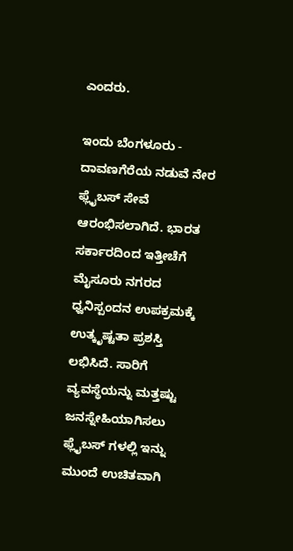ಎಂದರು.

ಇಂದು ಬೆಂಗಳೂರು - ದಾವಣಗೆರೆಯ ನಡುವೆ ನೇರ ಫ್ಲೈಬಸ್‌‍ ಸೇವೆ ಆರಂಭಿಸಲಾಗಿದೆ. ಭಾರತ ಸರ್ಕಾರದಿಂದ ಇತ್ತೀಚೆಗೆ ಮೈಸೂರು ನಗರದ ಧ್ವನಿಸ್ಪಂದನ ಉಪಕ್ರಮಕ್ಕೆ ಉತ್ಕೃಷ್ಟತಾ ಪ್ರಶಸ್ತಿ ಲಭಿಸಿದೆ. ಸಾರಿಗೆ ವ್ಯವಸ್ಥೆಯನ್ನು ಮತ್ತಷ್ಟು ಜನಸ್ನೇಹಿಯಾಗಿಸಲು ಫ್ಲೈಬಸ್‌‍ ಗಳಲ್ಲಿ ಇನ್ನು ಮುಂದೆ ಉಚಿತವಾಗಿ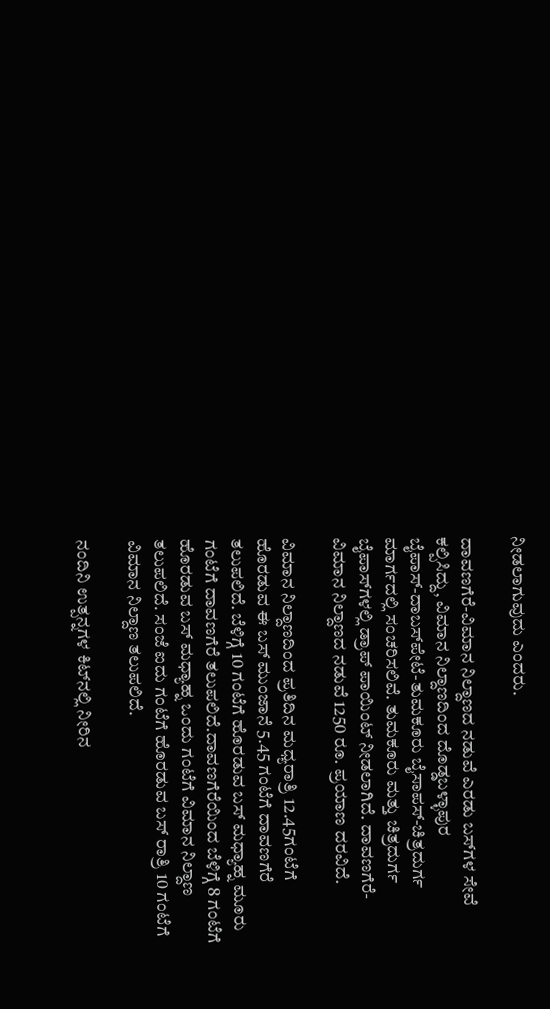ನೀಡಲಾಗುವುದು ಎಂದರು.

ದಾವಣಗೆರೆ-ವಿಮಾನ ನಿಲ್ದಾಣದ ನಡುವೆ ಎರಡು ಬಸ್‌‍ಗಳ ಸೇವೆ ಕಲ್ಪಿಸಿದ್ದು, ವಿಮಾನ ನಿಲ್ದಾಣದಿಂದ ದೊಡ್ಡಬಳ್ಳಾಪುರ ಬೈಪಾಸ್‌‍-ದಾಬಸ್‌‍ಪೇಟೆ-ತುಮಕೂರು ಬೈಸಾಪಸ್‌‍-ಚಿತ್ರದುರ್ಗ ಮಾರ್ಗದಲ್ಲಿ ಸಂಚರಿಸಲಿವೆ. ತುಮಕೂರು ಮತ್ತು ಚಿತ್ರದುರ್ಗ ಬೈಪಾಸ್‌‍ಗಳಲ್ಲಿ ಡ್ರಾಪ್‌ ಪಾಯಿಂಟ್‌ ನೀಡಲಾಗಿದೆ. ದಾವಣಗೆರೆ- ವಿಮಾನ ನಿಲ್ದಾಣದ ನಡುವೆ 1250 ರೂ. ಪ್ರಯಾಣ ದರವಿದೆ.

ವಿಮಾನ ನಿಲ್ದಾಣದಿಂದ ಪ್ರತಿದಿನ ಮಧ್ಯರಾತ್ರಿ 12.45ಗಂಟೆಗೆ ಹೊರಡುವ ಈ ಬಸ್‌‍ ಮುಂಜಾನೆ 5.45 ಗಂಟೆಗೆ ದಾವಣಗೆರೆ ತಲುಪಲಿದೆ. ಬೆಳಿಗ್ಗೆ 10 ಗಂಟೆಗೆ ಹೊರಡುವ ಬಸ್‌‍ ಮಧ್ಯಾಹ್ನ ಮೂರು ಗಂಟೆಗೆ ದಾವಣಗೆರೆ ತಲುಪಲಿದೆ.ದಾವಣಗೆರೆಯಿಂದ ಬೆಳಿಗ್ಗೆ 8 ಗಂಟೆಗೆ ಹೊರಡುವ ಬಸ್‌‍ ಮಧ್ಯಾಹ್ನ ಒಂದು ಗಂಟೆಗೆ ವಿಮಾನ ನಿಲ್ದಾಣ ತಲುಪಲಿದೆ. ಸಂಜೆ ಐದು ಗಂಟೆಗೆ ಹೊರಡುವ ಬಸ್‌‍ ರಾತ್ರಿ 10 ಗಂಟೆಗೆ ವಿಮಾನ ನಿಲ್ದಾಣ ತಲುಪಲಿದೆ.

ನಂದಿನಿ ಉತ್ಪನ್ನಗಳ ಕಿಟ್‌ನಲ್ಲಿ ನೀರಿನ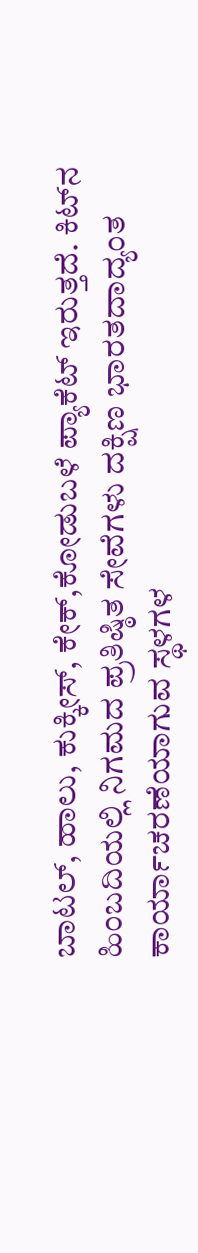ಬಾಟಲ್‌‍, ಹಾಲು, ಕುಕ್ಕೀಸ್‌‍, ಕೇಕ್‌,ಕೋಡುಬಳೆ ಪ್ಯಾಕೆಟ್‌ ಇರುತ್ತದೆ. ಕಿಟ್‌ನ ಹಿಂಬದಿಯಲ್ಲಿ ನಿಗಮದ ಪ್ರತಿಷ್ಠಿತ ಸೇವೆಗಳು ದಕ್ಷಿಣ ಭಾರತದಾದ್ಯಂತ ಕಾರ್ಯಾಚರಣೆಯಾಗುವ ಸ್ಥಳಗಳ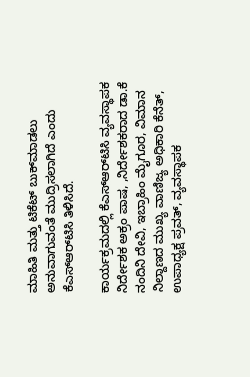ಮಾಹಿತಿ ಮತ್ತು ಟಿಕೆಟ್‌ ಬುಕ್‌ಮಾಡಲು ಅನುವಾಗುವಂತೆ ಮುದ್ರಿಸಲಾಗಿದೆ ಎಂದು ಕೆಎಸ್‌‍ಆರ್‌ಟಿಸಿ ತಿಳಿಸಿದೆ.

ಕಾರ್ಯಕ್ರಮದಲ್ಲಿ ಕೆಎಸ್‌‍ಆರ್‌ಟಿಸಿ ವ್ಯವಸ್ಥಾಪಕ ನಿರ್ದೇಶಕ ಅಕ್ರಂ ಪಾಷ, ,ನಿರ್ದೇಶಕರಾದ ಡಾ.ಕೆ ನಂದಿನಿ ದೇವಿ, ಇಬ್ರಾಹಿಂ ಮೈಗೂರ, ವಿಮಾನ ನಿಲ್ದಾಣದ ಮುಖ್ಯ ವಾಣಿಜ್ಯ ಅಧಿಕಾರಿ ಕೆನೆತ್‌, ಉಪಾಧ್ಯಕ್ಷ ಪ್ರವತ್‌, ವ್ಯವಸ್ಥಾಪಕ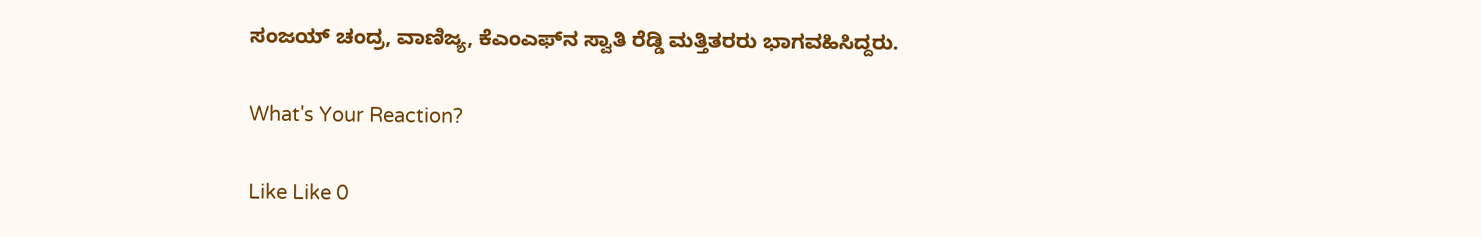ಸಂಜಯ್‌ ಚಂದ್ರ, ವಾಣಿಜ್ಯ, ಕೆಎಂಎಫ್‌ನ ಸ್ವಾತಿ ರೆಡ್ಡಿ ಮತ್ತಿತರರು ಭಾಗವಹಿಸಿದ್ದರು.

What's Your Reaction?

Like Like 0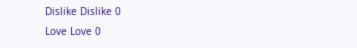Dislike Dislike 0
Love Love 0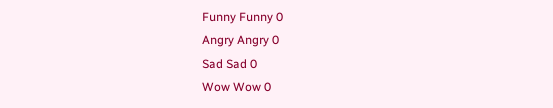Funny Funny 0
Angry Angry 0
Sad Sad 0
Wow Wow 0